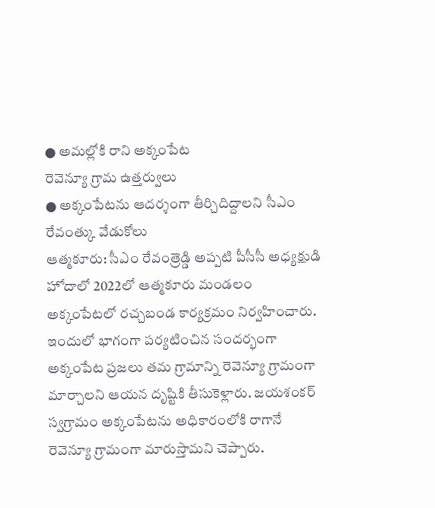● అమల్లోకి రాని అక్కంపేట
రెవెన్యూ గ్రామ ఉత్తర్వులు
● అక్కంపేటను ఆదర్శంగా తీర్చిదిద్దాలని సీఎం రేవంత్కు వేడుకోలు
ఆత్మకూరు: సీఎం రేవంత్రెడ్డి అప్పటి పీసీసీ అధ్యక్షుడి హోదాలో 2022లో ఆత్మకూరు మండలం అక్కంపేటలో రచ్చబండ కార్యక్రమం నిర్వహించారు. ఇందులో భాగంగా పర్యటించిన సందర్భంగా అక్కంపేట ప్రజలు తమ గ్రామాన్ని రెవెన్యూ గ్రామంగా మార్చాలని ఆయన దృష్టికి తీసుకెళ్లారు. జయశంకర్ స్వగ్రామం అక్కంపేటను అధికారంలోకి రాగానే రెవెన్యూ గ్రామంగా మారుస్తామని చెప్పారు.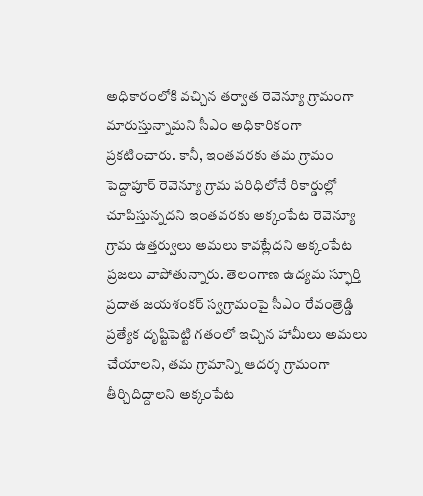అధికారంలోకి వచ్చిన తర్వాత రెవెన్యూ గ్రామంగా మారుస్తున్నామని సీఎం అధికారికంగా ప్రకటించారు. కానీ, ఇంతవరకు తమ గ్రామం పెద్దాపూర్ రెవెన్యూ గ్రామ పరిధిలోనే రికార్డుల్లో చూపిస్తున్నదని ఇంతవరకు అక్కంపేట రెవెన్యూ గ్రామ ఉత్తర్వులు అమలు కావట్లేదని అక్కంపేట ప్రజలు వాపోతున్నారు. తెలంగాణ ఉద్యమ స్ఫూర్తి ప్రదాత జయశంకర్ స్వగ్రామంపై సీఎం రేవంత్రెడ్డి ప్రత్యేక దృష్టిపెట్టి గతంలో ఇచ్చిన హామీలు అమలు చేయాలని, తమ గ్రామాన్ని ఆదర్శ గ్రామంగా తీర్చిదిద్దాలని అక్కంపేట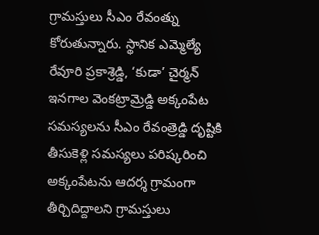గ్రామస్తులు సీఎం రేవంత్ను కోరుతున్నారు. స్థానిక ఎమ్మెల్యే రేవూరి ప్రకాశ్రెడ్డి, ‘కుడా’ చైర్మన్ ఇనగాల వెంకట్రామ్రెడ్డి అక్కంపేట సమస్యలను సీఎం రేవంత్రెడ్డి దృష్టికి తీసుకెళ్లి సమస్యలు పరిష్కరించి అక్కంపేటను ఆదర్శ గ్రామంగా తీర్చిదిద్దాలని గ్రామస్తులు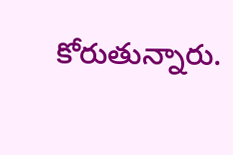కోరుతున్నారు.